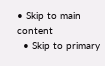• Skip to main content
  • Skip to primary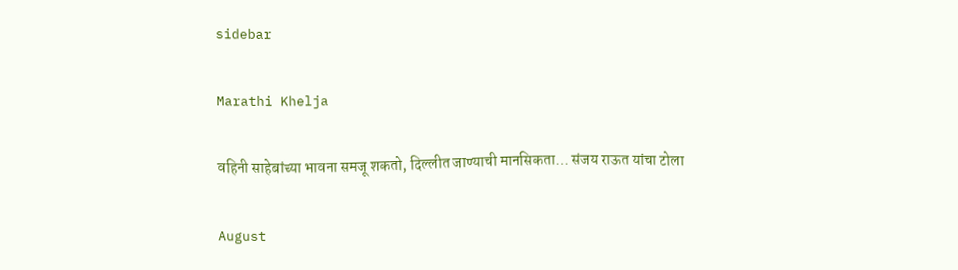sidebar

Marathi Khelja

वहिनी साहेबांच्या भावना समजू शकतो, दिल्लीत जाण्याची मानसिकता… संजय राऊत यांचा टोला

August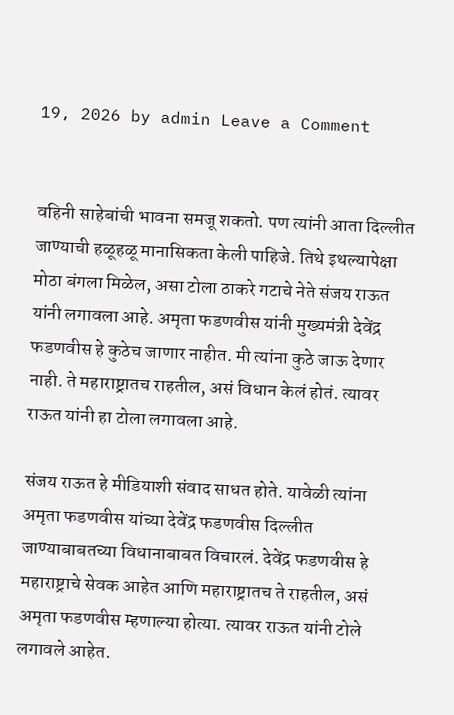19, 2026 by admin Leave a Comment


वहिनी साहेबांची भावना समजू शकतो. पण त्यांनी आता दिल्लीत जाण्याची हळूहळू मानासिकता केली पाहिजे. तिथे इथल्यापेक्षा मोठा बंगला मिळेल, असा टोला ठाकरे गटाचे नेते संजय राऊत यांनी लगावला आहे. अमृता फडणवीस यांनी मुख्यमंत्री देवेंद्र फडणवीस हे कुठेच जाणार नाहीत. मी त्यांना कुठे जाऊ देणार नाही. ते महाराष्ट्रातच राहतील, असं विधान केलं होतं. त्यावर राऊत यांनी हा टोला लगावला आहे.

संजय राऊत हे मीडियाशी संवाद साधत होते. यावेळी त्यांना अमृता फडणवीस यांच्या देवेंद्र फडणवीस दिल्लीत जाण्याबाबतच्या विधानाबाबत विचारलं. देवेंद्र फडणवीस हे महाराष्ट्राचे सेवक आहेत आणि महाराष्ट्रातच ते राहतील, असं अमृता फडणवीस म्हणाल्या होत्या. त्यावर राऊत यांनी टोले लगावले आहेत.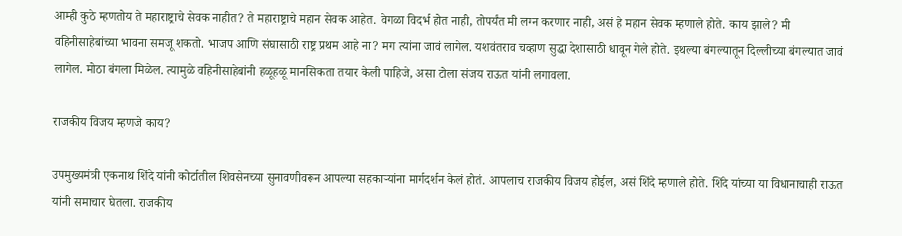आम्ही कुठे म्हणतोय ते महाराष्ट्राचे सेवक नाहीत? ते महाराष्ट्राचे महान सेवक आहेत. वेगळा विदर्भ होत नाही, तोपर्यंत मी लग्न करणार नाही, असं हे महान सेवक म्हणाले होते. काय झाले? मी वहिनीसाहेबांच्या भावना समजू शकतो. भाजप आणि संघासाठी राष्ट्र प्रथम आहे ना? मग त्यांना जावं लागेल. यशवंतराव चव्हाण सुद्धा देशासाठी धावून गेले होते. इथल्या बंगल्यातून दिल्लीच्या बंगल्यात जावं लागेल. मोठा बंगला मिळेल. त्यामुळे वहिनीसाहेबांनी हळूहळू मानसिकता तयार केली पाहिजे, असा टोला संजय राऊत यांनी लगावला.

राजकीय विजय म्हणजे काय?

उपमुख्यमंत्री एकनाथ शिंदे यांनी कोर्टातील शिवसेनच्या सुनावणीवरून आपल्या सहकाऱ्यांना मार्गदर्शन केलं होतं. आपलाच राजकीय विजय होईल, असं शिंदे म्हणाले होते. शिंदे यांच्या या विधानाचाही राऊत यांनी समाचार घेतला. राजकीय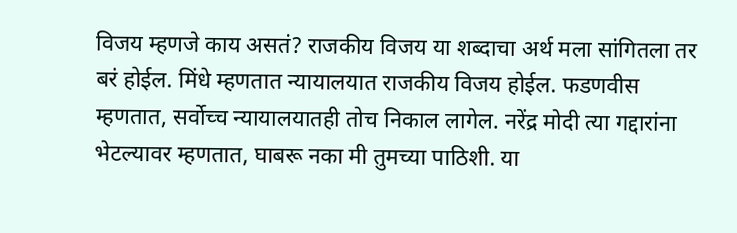विजय म्हणजे काय असतं? राजकीय विजय या शब्दाचा अर्थ मला सांगितला तर बरं होईल. मिंधे म्हणतात न्यायालयात राजकीय विजय होईल. फडणवीस म्हणतात, सर्वोच्च न्यायालयातही तोच निकाल लागेल. नरेंद्र मोदी त्या गद्दारांना भेटल्यावर म्हणतात, घाबरू नका मी तुमच्या पाठिशी. या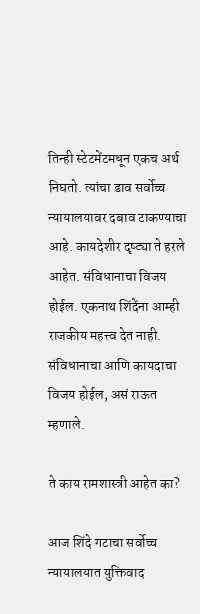तिन्ही स्टेटमेंटमधून एकच अर्थ निघतो. त्यांचा डाव सर्वोच्च न्यायालयावर दबाव टाकण्याचा आहे. कायदेशीर दृष्ट्या ते हरले आहेत. संविधानाचा विजय होईल. एकनाथ शिंदेंना आम्ही राजकीय महत्त्व देत नाही. संविधानाचा आणि कायदाचा विजय होईल, असं राऊत म्हणाले.

ते काय रामशास्त्री आहेत का?

आज शिंदे गटाचा सर्वोच्च न्यायालयात युक्तिवाद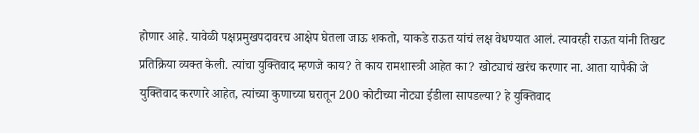होणार आहे. यावेळी पक्षप्रमुखपदावरच आक्षेप घेतला जाऊ शकतो, याकडे राऊत यांचं लक्ष वेधण्यात आलं. त्यावरही राऊत यांनी तिखट प्रतिक्रिया व्यक्त केली. त्यांचा युक्तिवाद म्हणजे काय? ते काय रामशास्त्री आहेत का? खोट्याचं खरंच करणार ना. आता यापैकी जे युक्तिवाद करणारे आहेत, त्यांच्या कुणाच्या घरातून 200 कोटीच्या नोट्या ईडीला सापडल्या? हे युक्तिवाद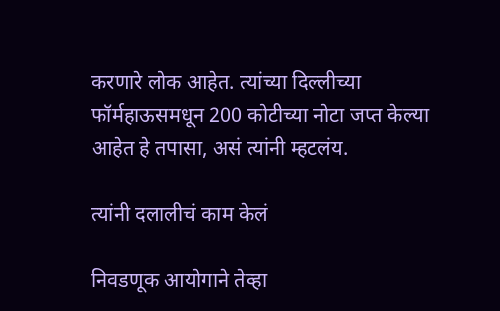करणारे लोक आहेत. त्यांच्या दिल्लीच्या फॉर्महाऊसमधून 200 कोटीच्या नोटा जप्त केल्या आहेत हे तपासा, असं त्यांनी म्हटलंय.

त्यांनी दलालीचं काम केलं

निवडणूक आयोगाने तेव्हा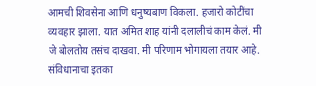आमची शिवसेना आणि धनुष्यबाण विकला. हजारो कोटींचा व्यवहार झाला. यात अमित शाह यांनी दलालीचं काम केलं. मी जे बोलतोय तसंच दाखवा. मी परिणाम भोगायला तयार आहे. संविधानाचा इतका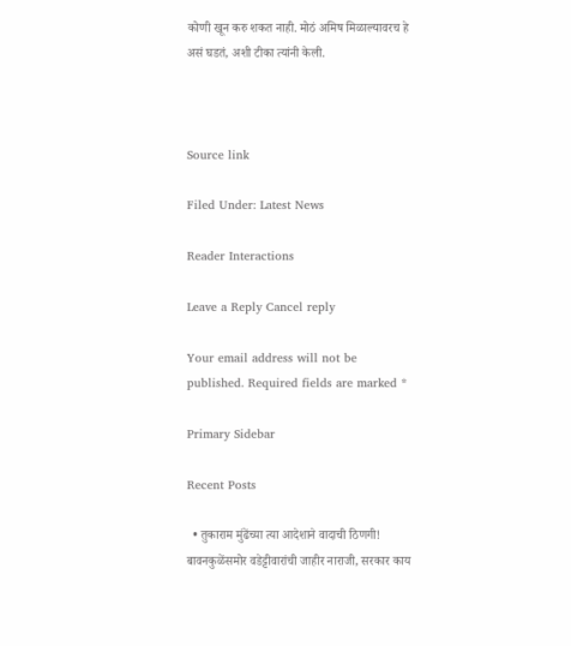कोणी खून करु शकत नाही. मोठं अमिष मिळाल्यावरच हे असं घडतं, अशी टीका त्यांनी केली.



Source link

Filed Under: Latest News

Reader Interactions

Leave a Reply Cancel reply

Your email address will not be published. Required fields are marked *

Primary Sidebar

Recent Posts

  • तुकाराम मुंढेंच्या त्या आदेशाने वादाची ठिणगी! बावनकुळेंसमोर वडेट्टीवारांची जाहीर नाराजी, सरकार काय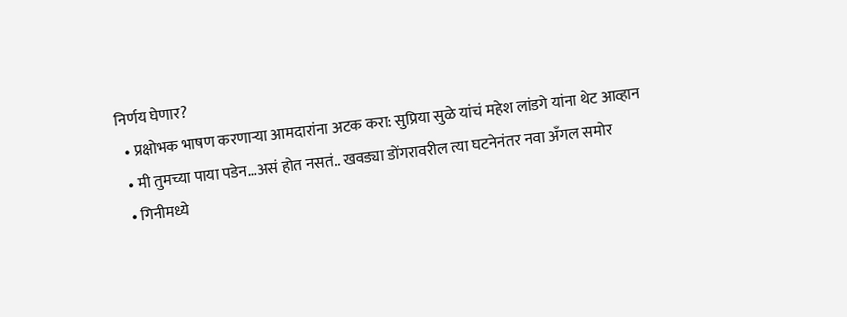निर्णय घेणार?
  • प्रक्षोभक भाषण करणाऱ्या आमदारांना अटक करा: सुप्रिया सुळे यांचं महेश लांडगे यांना थेट आव्हान
  • मी तुमच्या पाया पडेन…असं होत नसतं.. खवड्या डोंगरावरील त्या घटनेनंतर नवा अँगल समोर
  • गिनीमध्ये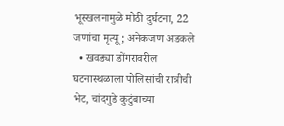भूस्खलनामुळे मोठी दुर्घटना, 22 जणांचा मृत्यू; अनेकजण अडकले
  • खवड्या डोंगरावरील घटनास्थळाला पोलिसांची रात्रीची भेट, चांदगुडे कुटुंबाच्या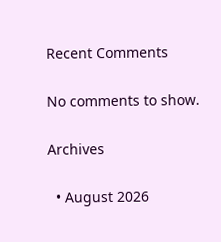Recent Comments

No comments to show.

Archives

  • August 2026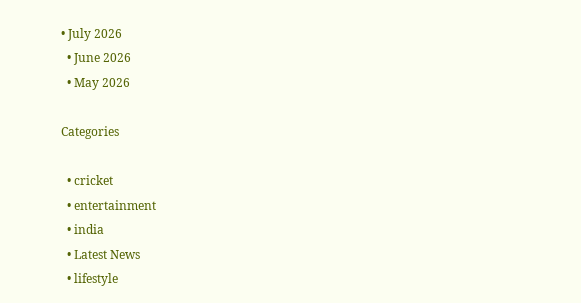• July 2026
  • June 2026
  • May 2026

Categories

  • cricket
  • entertainment
  • india
  • Latest News
  • lifestyle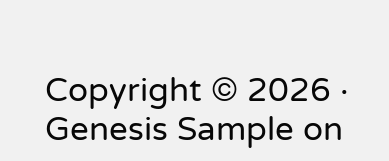Copyright © 2026 · Genesis Sample on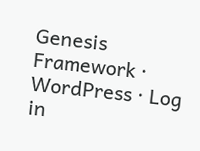Genesis Framework · WordPress · Log in